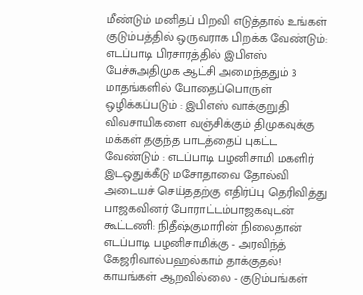மீண்டும் மனிதப் பிறவி எடுத்தால் உங்கள் குடும்பத்தில் ஒருவராக பிறக்க வேண்டும்: எடப்பாடி பிரசாரத்தில் இபிஎஸ் பேச்சுஅதிமுக ஆட்சி அமைந்ததும் 3 மாதங்களில் போதைப்பொருள் ஒழிக்கப்படும் : இபிஎஸ் வாக்குறுதி விவசாயிகளை வஞ்சிக்கும் திமுகவுக்கு மக்கள் தகுந்த பாடத்தைப் புகட்ட வேண்டும் : எடப்பாடி பழனிசாமி மகளிர் இடஒதுக்கீடு மசோதாவை தோல்வி அடையச் செய்ததற்கு எதிர்ப்பு தெரிவித்து பாஜகவினர் போராட்டம்பாஜகவுடன் கூட்டணி: நிதீஷ்குமாரின் நிலைதான் எடப்பாடி பழனிசாமிக்கு - அரவிந்த் கேஜரிவால்பஹல்காம் தாக்குதல்! காயங்கள் ஆறவில்லை - குடும்பங்கள்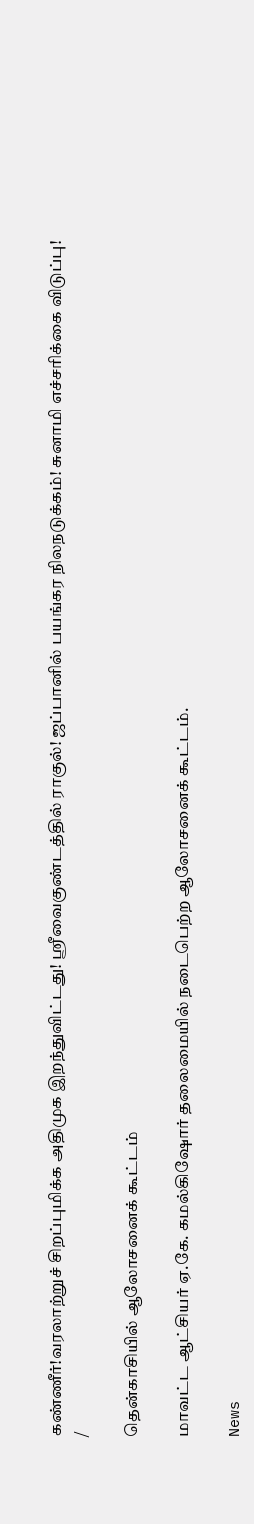கண்ணீர்!வரலாற்றுச் சிறப்புமிக்க அதிமுக இறந்துவிட்டது! ஸ்ரீவைகுண்டத்தில் ராகுல்! ஜப்பானில் பயங்கர நிலநடுக்கம்! சுனாமி எச்சரிக்கை விடுப்பு!
/

தென்காசியில் ஆலோசனைக் கூட்டம்

மாவட்ட ஆட்சியர் ஏ.கே. கமல்கிஷோர் தலைமையில் நடைபெற்ற ஆலோசனைக் கூட்டம்.

News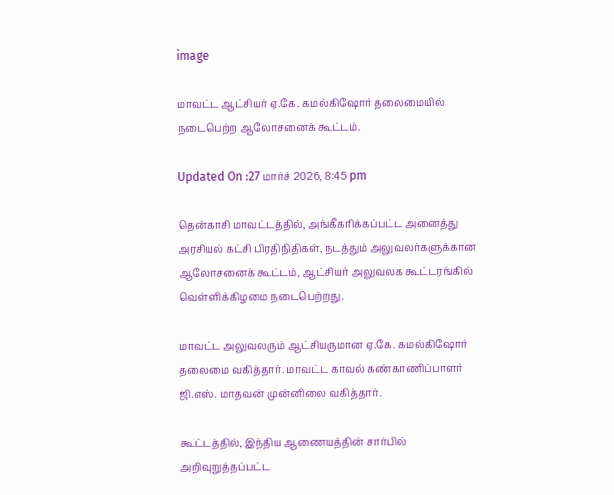image

மாவட்ட ஆட்சியர் ஏ.கே. கமல்கிஷோர் தலைமையில் நடைபெற்ற ஆலோசனைக் கூட்டம்.

Updated On :27 மார்ச் 2026, 8:45 pm

தென்காசி மாவட்டத்தில், அங்கீகரிக்கப்பட்ட அனைத்து அரசியல் கட்சி பிரதிநிதிகள், நடத்தும் அலுவலர்களுக்கான ஆலோசனைக் கூட்டம், ஆட்சியர் அலுவலக கூட்டரங்கில் வெள்ளிக்கிழமை நடைபெற்றது.

மாவட்ட அலுவலரும் ஆட்சியருமான ஏ.கே. கமல்கிஷோர் தலைமை வகித்தார். மாவட்ட காவல் கண்காணிப்பாளர் ஜி.எஸ். மாதவன் முன்னிலை வகித்தார்.

கூட்டத்தில், இந்திய ஆணையத்தின் சார்பில் அறிவுறுத்தப்பட்ட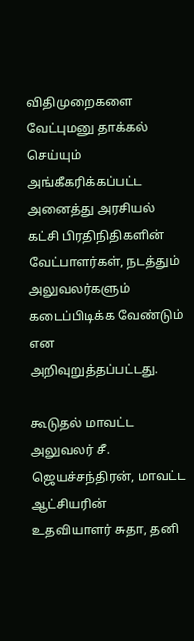விதிமுறைகளை வேட்புமனு தாக்கல் செய்யும் அங்கீகரிக்கப்பட்ட அனைத்து அரசியல் கட்சி பிரதிநிதிகளின் வேட்பாளர்கள், நடத்தும் அலுவலர்களும் கடைப்பிடிக்க வேண்டும் என அறிவுறுத்தப்பட்டது.

கூடுதல் மாவட்ட அலுவலர் சீ. ஜெயச்சந்திரன், மாவட்ட ஆட்சியரின் உதவியாளர் சுதா, தனி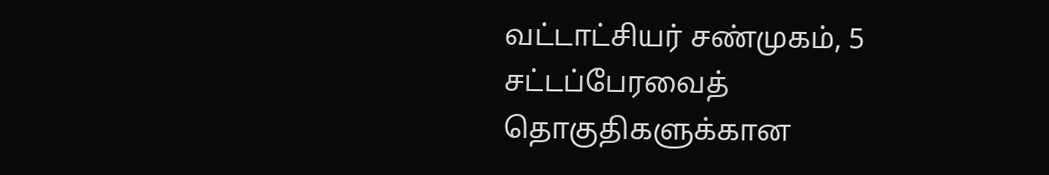வட்டாட்சியர் சண்முகம், 5 சட்டப்பேரவைத் தொகுதிகளுக்கான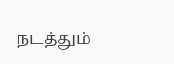நடத்தும்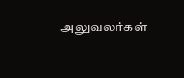அலுவலர்கள்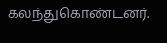கலந்துகொண்டனர்.